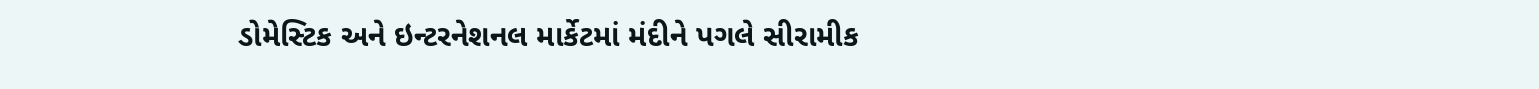ડોમેસ્ટિક અને ઇન્ટરનેશનલ માર્કેટમાં મંદીને પગલે સીરામીક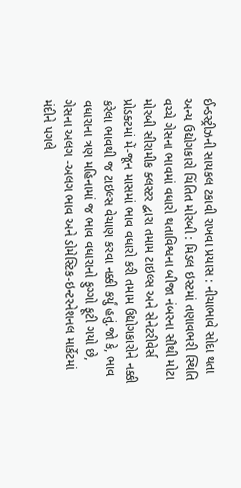ઈન્ડસ્ટ્રીઝની સાયકલ ટકાવી રાખવા પ્રયાસ : નીચાભાવે સોદા થતા અન્ય ઉદ્યોગકારો ચિંતિત મોરબી : મિડલ ઇસ્ટમાં તણાવભરી સ્થિતિ વચ્ચે ગેસના ભાવમાં વધારો થતાવિશ્વના બીજા નંબરના સૌથી મોટા મોરબી સીરામીક ક્લસ્ટર દ્વારા તમામ ટાઇલ્સ અને સેનેટરીવેર્સ પ્રોડક્ટમાં મેં-જૂન માસમાં ભાવ વધારો કરી તમામ ઉદ્યોગકારોને નક્કી કરેલા ભાવથી જ ટાઇલ્સ વેચાણ કરવા નક્કી કર્યું હતું.જો કે, ભાવ વધારાના ત્રણ મહિનામાં જ ભાવ વધારાનો ફુગ્ગો ફૂટી ગયો છે, ગેસના અલગ -અલગ ભાવ અને ડોમેસ્ટિક-ઇન્ટરનેશનલ માર્કેટમાં મંદીને પગલે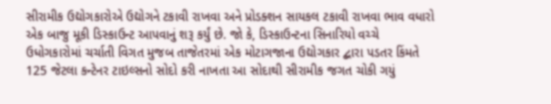સીરામીક ઉદ્યોગકારોએ ઉદ્યોગને ટકાવી રાખવા અને પ્રોડક્શન સાયકલ ટકાવી રાખવા ભાવ વધારો એક બાજુ મૂકી ડિસ્કાઉન્ટ આપવાનું શરૂ કર્યું છે. જો કે, ડિસ્કાઉન્ટના સિનારિયો વચ્ચે ઉધોગકારોમાં ચર્ચાતી વિગત મુજબ તાજેતરમાં એક મોટાગજાના ઉદ્યોગકાર દ્બારા પડતર કિંમતે 125 જેટલા કન્ટેનર ટાઇલ્સનો સોદો કરી નાખતા આ સોદાથી સીરામીક જગત ચોકી ગયું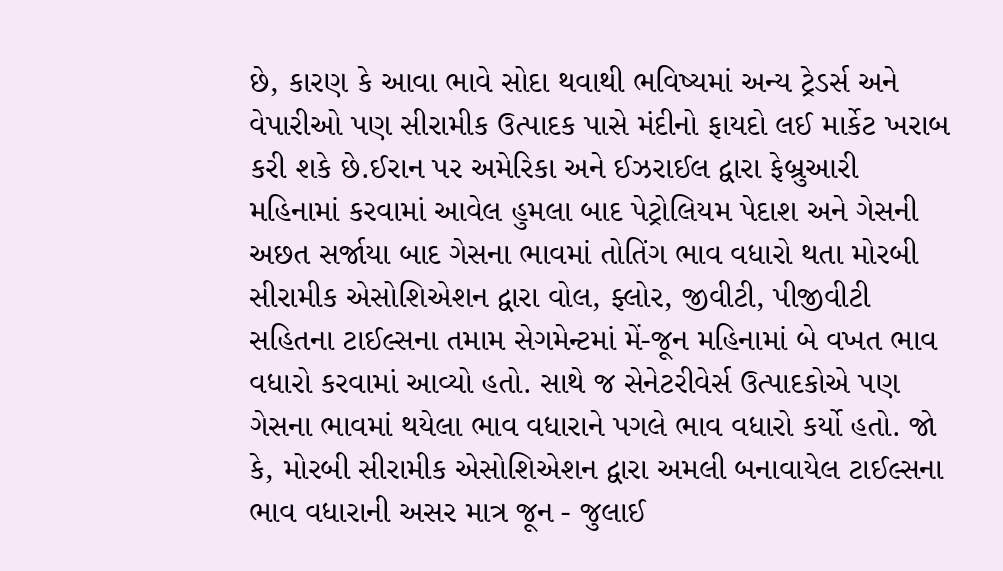છે, કારણ કે આવા ભાવે સોદા થવાથી ભવિષ્યમાં અન્ય ટ્રેડર્સ અને વેપારીઓ પણ સીરામીક ઉત્પાદક પાસે મંદીનો ફાયદો લઈ માર્કેટ ખરાબ કરી શકે છે.ઈરાન પર અમેરિકા અને ઈઝરાઈલ દ્વારા ફેબ્રુઆરી મહિનામાં કરવામાં આવેલ હુમલા બાદ પેટ્રોલિયમ પેદાશ અને ગેસની અછત સર્જાયા બાદ ગેસના ભાવમાં તોતિંગ ભાવ વધારો થતા મોરબી સીરામીક એસોશિએશન દ્વારા વોલ, ફ્લોર, જીવીટી, પીજીવીટી સહિતના ટાઈલ્સના તમામ સેગમેન્ટમાં મેં-જૂન મહિનામાં બે વખત ભાવ વધારો કરવામાં આવ્યો હતો. સાથે જ સેનેટરીવેર્સ ઉત્પાદકોએ પણ ગેસના ભાવમાં થયેલા ભાવ વધારાને પગલે ભાવ વધારો કર્યો હતો. જો કે, મોરબી સીરામીક એસોશિએશન દ્વારા અમલી બનાવાયેલ ટાઈલ્સના ભાવ વધારાની અસર માત્ર જૂન - જુલાઈ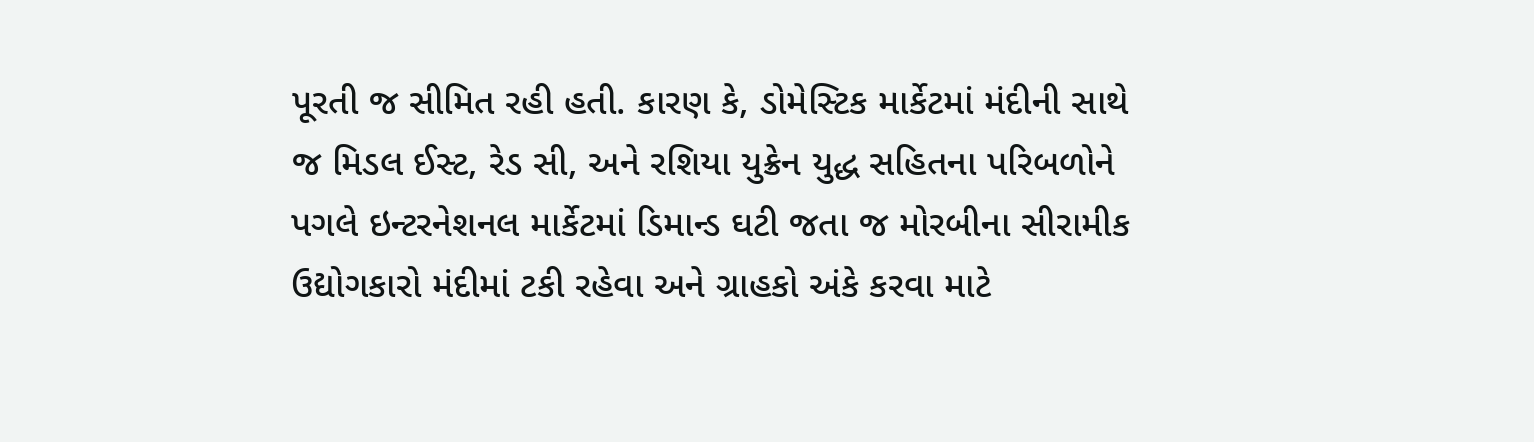પૂરતી જ સીમિત રહી હતી. કારણ કે, ડોમેસ્ટિક માર્કેટમાં મંદીની સાથે જ મિડલ ઈસ્ટ, રેડ સી, અને રશિયા યુક્રેન યુદ્ધ સહિતના પરિબળોને પગલે ઇન્ટરનેશનલ માર્કેટમાં ડિમાન્ડ ઘટી જતા જ મોરબીના સીરામીક ઉદ્યોગકારો મંદીમાં ટકી રહેવા અને ગ્રાહકો અંકે કરવા માટે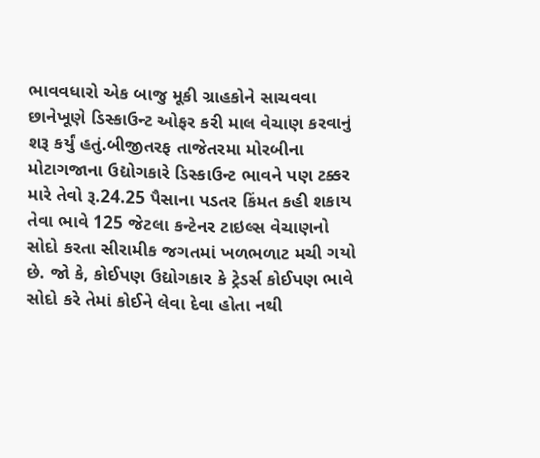ભાવવધારો એક બાજુ મૂકી ગ્રાહકોને સાચવવા છાનેખૂણે ડિસ્કાઉન્ટ ઓફર કરી માલ વેચાણ કરવાનું શરૂ કર્યું હતું.બીજીતરફ તાજેતરમા મોરબીના મોટાગજાના ઉદ્યોગકારે ડિસ્કાઉન્ટ ભાવને પણ ટક્કર મારે તેવો રૂ.24.25 પૈસાના પડતર કિંમત કહી શકાય તેવા ભાવે 125 જેટલા કન્ટેનર ટાઇલ્સ વેચાણનો સોદો કરતા સીરામીક જગતમાં ખળભળાટ મચી ગયો છે. જો કે, કોઈપણ ઉદ્યોગકાર કે ટ્રેડર્સ કોઈપણ ભાવે સોદો કરે તેમાં કોઈને લેવા દેવા હોતા નથી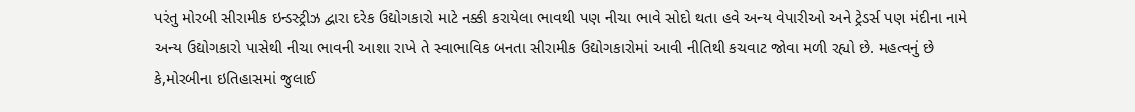પરંતુ મોરબી સીરામીક ઇન્ડસ્ટ્રીઝ દ્વારા દરેક ઉદ્યોગકારો માટે નક્કી કરાયેલા ભાવથી પણ નીચા ભાવે સોદો થતા હવે અન્ય વેપારીઓ અને ટ્રેડર્સ પણ મંદીના નામે અન્ય ઉદ્યોગકારો પાસેથી નીચા ભાવની આશા રાખે તે સ્વાભાવિક બનતા સીરામીક ઉદ્યોગકારોમાં આવી નીતિથી કચવાટ જોવા મળી રહ્યો છે. મહત્વનું છે કે,મોરબીના ઇતિહાસમાં જુલાઈ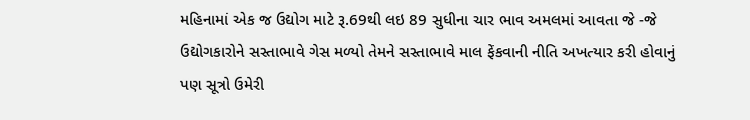મહિનામાં એક જ ઉદ્યોગ માટે રૂ.69થી લઇ 89 સુધીના ચાર ભાવ અમલમાં આવતા જે -જે ઉદ્યોગકારોને સસ્તાભાવે ગેસ મળ્યો તેમને સસ્તાભાવે માલ ફેંકવાની નીતિ અખત્યાર કરી હોવાનું પણ સૂત્રો ઉમેરી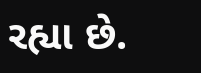રહ્યા છે.